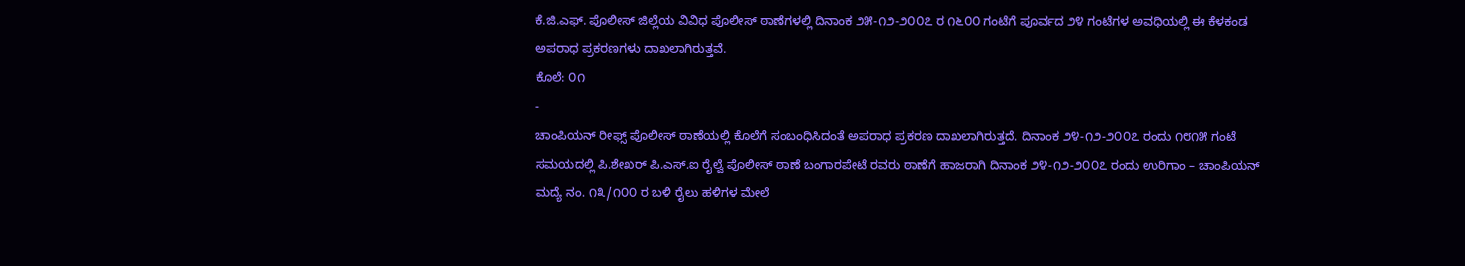ಕೆ.ಜಿ.ಎಫ್. ಪೊಲೀಸ್ ಜಿಲ್ಲೆಯ ವಿವಿಧ ಪೊಲೀಸ್ ಠಾಣೆಗಳಲ್ಲಿ ದಿನಾಂಕ ೨೫-೧೨-೨೦೦೭ ರ ೧೬೦೦ ಗಂಟೆಗೆ ಪೂರ್ವದ ೨೪ ಗಂಟೆಗಳ ಅವಧಿಯಲ್ಲಿ ಈ ಕೆಳಕಂಡ ಅಪರಾಧ ಪ್ರಕರಣಗಳು ದಾಖಲಾಗಿರುತ್ತವೆ.
ಕೊಲೆ: ೦೧
-
ಚಾಂಪಿಯನ್ ರೀಫ್ಸ್ ಪೊಲೀಸ್ ಠಾಣೆಯಲ್ಲಿ ಕೊಲೆಗೆ ಸಂಬಂಧಿಸಿದಂತೆ ಅಪರಾಧ ಪ್ರಕರಣ ದಾಖಲಾಗಿರುತ್ತದೆ. ದಿನಾಂಕ ೨೪-೧೨-೨೦೦೭ ರಂದು ೧೮೧೫ ಗಂಟೆ ಸಮಯದಲ್ಲಿ ಪಿ.ಶೇಖರ್ ಪಿ.ಎಸ್.ಐ ರೈಲ್ವೆ ಪೊಲೀಸ್ ಠಾಣೆ ಬಂಗಾರಪೇಟೆ ರವರು ಠಾಣೆಗೆ ಹಾಜರಾಗಿ ದಿನಾಂಕ ೨೪-೧೨-೨೦೦೭ ರಂದು ಉರಿಗಾಂ – ಚಾಂಪಿಯನ್ ಮದ್ಯೆ ನಂ. ೧೩/೧೦೦ ರ ಬಳಿ ರೈಲು ಹಳಿಗಳ ಮೇಲೆ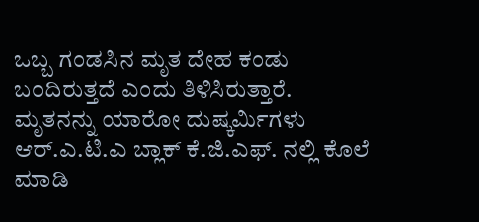ಒಬ್ಬ ಗಂಡಸಿನ ಮೃತ ದೇಹ ಕಂಡು ಬಂದಿರುತ್ತದೆ ಎಂದು ತಿಳಿಸಿರುತ್ತಾರೆ. ಮೃತನನ್ನು ಯಾರೋ ದುಷ್ಕರ್ಮಿಗಳು ಆರ್.ಎ.ಟಿ.ಎ ಬ್ಲಾಕ್ ಕೆ.ಜಿ.ಎಫ್. ನಲ್ಲಿ ಕೊಲೆ ಮಾಡಿ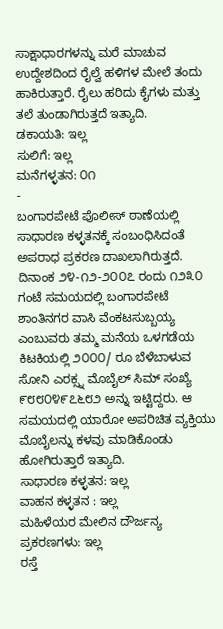ಸಾಕ್ಷಾಧಾರಗಳನ್ನು ಮರೆ ಮಾಚುವ ಉದ್ದೇಶದಿಂದ ರೈಲ್ವೆ ಹಳಿಗಳ ಮೇಲೆ ತಂದು ಹಾಕಿರುತ್ತಾರೆ. ರೈಲು ಹರಿದು ಕೈಗಳು ಮತ್ತು ತಲೆ ತುಂಡಾಗಿರುತ್ತದೆ ಇತ್ಯಾದಿ.
ಡಕಾಯತಿ: ಇಲ್ಲ
ಸುಲಿಗೆ: ಇಲ್ಲ
ಮನೆಗಳ್ಳತನ: ೦೧
-
ಬಂಗಾರಪೇಟೆ ಪೊಲೀಸ್ ಠಾಣೆಯಲ್ಲಿ ಸಾಧಾರಣ ಕಳ್ಳತನಕ್ಕೆ ಸಂಬಂಧಿಸಿದಂತೆ ಅಪರಾಧ ಪ್ರಕರಣ ದಾಖಲಾಗಿರುತ್ತದೆ. ದಿನಾಂಕ ೨೪-೧೨-೨೦೦೭ ರಂದು ೧೨೩೦ ಗಂಟೆ ಸಮಯದಲ್ಲಿ ಬಂಗಾರಪೇಟೆ ಶಾಂತಿನಗರ ವಾಸಿ ವೆಂಕಟಸುಬ್ಬಯ್ಯ ಎಂಬುವರು ತಮ್ಮ ಮನೆಯ ಒಳಗಡೆಯ ಕಿಟಕಿಯಲ್ಲಿ ೨೦೦೦/ ರೂ ಬೆಳೆಬಾಳುವ ಸೋನಿ ಎರಕ್ಸ್ನ ಮೊಬೈಲ್ ಸಿಮ್ ಸಂಖ್ಯೆ ೯೮೮೦೪೯೭೬೮೨ ಅನ್ನು ಇಟ್ಟಿದ್ದರು. ಆ ಸಮಯದಲ್ಲಿ ಯಾರೋ ಅಪರಿಚಿತ ವ್ಯಕ್ತಿಯು ಮೊಬೈಲನ್ನು ಕಳವು ಮಾಡಿಕೊಂಡು ಹೋಗಿರುತ್ತಾರೆ ಇತ್ಯಾದಿ.
ಸಾಧಾರಣ ಕಳ್ಳತನ: ಇಲ್ಲ
ವಾಹನ ಕಳ್ಳತನ : ಇಲ್ಲ
ಮಹಿಳೆಯರ ಮೇಲಿನ ದೌರ್ಜನ್ಯ ಪ್ರಕರಣಗಳು: ಇಲ್ಲ
ರಸ್ತೆ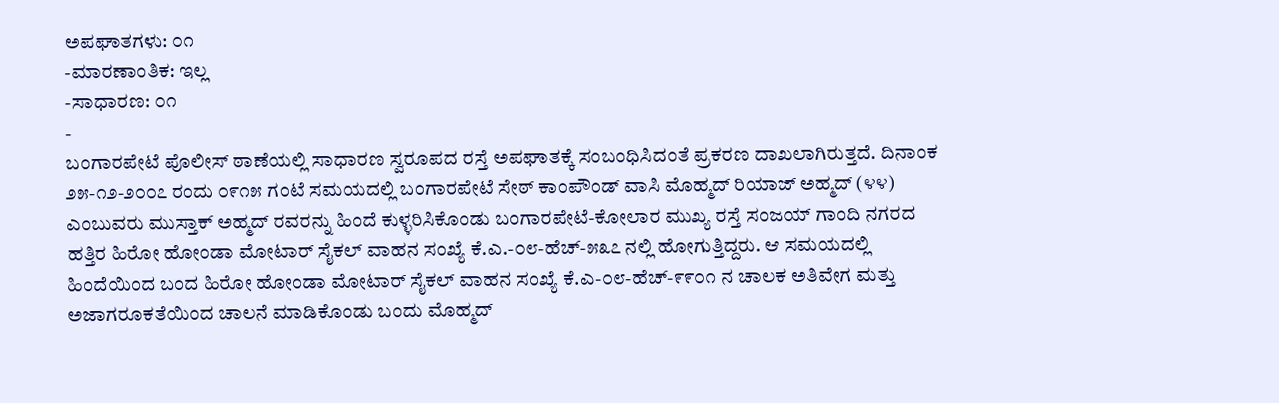ಅಪಘಾತಗಳು: ೦೧
-ಮಾರಣಾಂತಿಕ: ಇಲ್ಲ
-ಸಾಧಾರಣ: ೦೧
-
ಬಂಗಾರಪೇಟೆ ಪೊಲೀಸ್ ಠಾಣೆಯಲ್ಲಿ ಸಾಧಾರಣ ಸ್ವರೂಪದ ರಸ್ತೆ ಅಪಘಾತಕ್ಕೆ ಸಂಬಂಧಿಸಿದಂತೆ ಪ್ರಕರಣ ದಾಖಲಾಗಿರುತ್ತದೆ. ದಿನಾಂಕ ೨೫-೧೨-೨೦೦೭ ರಂದು ೦೯೧೫ ಗಂಟೆ ಸಮಯದಲ್ಲಿ ಬಂಗಾರಪೇಟೆ ಸೇಠ್ ಕಾಂಪೌಂಡ್ ವಾಸಿ ಮೊಹ್ಮದ್ ರಿಯಾಜ್ ಅಹ್ಮದ್ (೪೪) ಎಂಬುವರು ಮುಸ್ತಾಕ್ ಅಹ್ಮದ್ ರವರನ್ನು ಹಿಂದೆ ಕುಳ್ಳರಿಸಿಕೊಂಡು ಬಂಗಾರಪೇಟೆ-ಕೋಲಾರ ಮುಖ್ಯ ರಸ್ತೆ ಸಂಜಯ್ ಗಾಂದಿ ನಗರದ ಹತ್ತಿರ ಹಿರೋ ಹೋಂಡಾ ಮೋಟಾರ್ ಸೈಕಲ್ ವಾಹನ ಸಂಖ್ಯೆ ಕೆ.ಎ.-೦೮-ಹೆಚ್-೫೩೭ ನಲ್ಲಿ ಹೋಗುತ್ತಿದ್ದರು. ಆ ಸಮಯದಲ್ಲಿ ಹಿಂದೆಯಿಂದ ಬಂದ ಹಿರೋ ಹೋಂಡಾ ಮೋಟಾರ್ ಸೈಕಲ್ ವಾಹನ ಸಂಖ್ಯೆ ಕೆ.ಎ-೦೮-ಹೆಚ್-೯೯೦೧ ನ ಚಾಲಕ ಅತಿವೇಗ ಮತ್ತು ಅಜಾಗರೂಕತೆಯಿಂದ ಚಾಲನೆ ಮಾಡಿಕೊಂಡು ಬಂದು ಮೊಹ್ಮದ್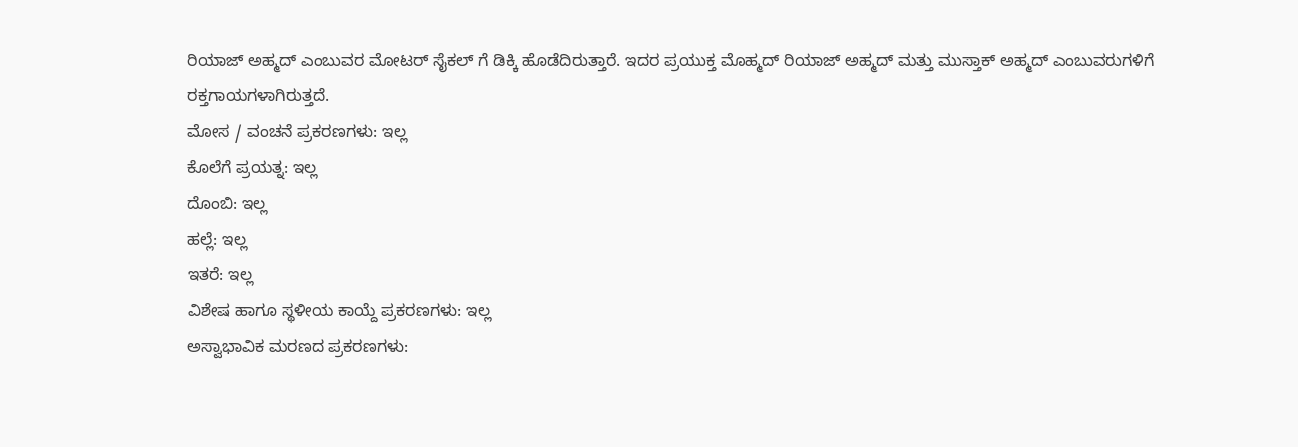ರಿಯಾಜ್ ಅಹ್ಮದ್ ಎಂಬುವರ ಮೋಟರ್ ಸೈಕಲ್ ಗೆ ಡಿಕ್ಕಿ ಹೊಡೆದಿರುತ್ತಾರೆ. ಇದರ ಪ್ರಯುಕ್ತ ಮೊಹ್ಮದ್ ರಿಯಾಜ್ ಅಹ್ಮದ್ ಮತ್ತು ಮುಸ್ತಾಕ್ ಅಹ್ಮದ್ ಎಂಬುವರುಗಳಿಗೆ ರಕ್ತಗಾಯಗಳಾಗಿರುತ್ತದೆ.
ಮೋಸ / ವಂಚನೆ ಪ್ರಕರಣಗಳು: ಇಲ್ಲ
ಕೊಲೆಗೆ ಪ್ರಯತ್ನ: ಇಲ್ಲ
ದೊಂಬಿ: ಇಲ್ಲ
ಹಲ್ಲೆ: ಇಲ್ಲ
ಇತರೆ: ಇಲ್ಲ
ವಿಶೇಷ ಹಾಗೂ ಸ್ಥಳೀಯ ಕಾಯ್ದೆ ಪ್ರಕರಣಗಳು: ಇಲ್ಲ
ಅಸ್ವಾಭಾವಿಕ ಮರಣದ ಪ್ರಕರಣಗಳು: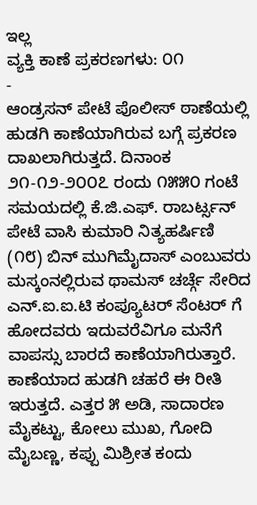ಇಲ್ಲ
ವ್ಯಕ್ತಿ ಕಾಣೆ ಪ್ರಕರಣಗಳು: ೦೧
-
ಆಂಡ್ರಸನ್ ಪೇಟೆ ಪೊಲೀಸ್ ಠಾಣೆಯಲ್ಲಿ ಹುಡಗಿ ಕಾಣೆಯಾಗಿರುವ ಬಗ್ಗೆ ಪ್ರಕರಣ ದಾಖಲಾಗಿರುತ್ತದೆ. ದಿನಾಂಕ ೨೧-೧೨-೨೦೦೭ ರಂದು ೧೫೫೦ ಗಂಟೆ ಸಮಯದಲ್ಲಿ ಕೆ.ಜಿ.ಎಫ್. ರಾಬರ್ಟ್ಸನ್ ಪೇಟೆ ವಾಸಿ ಕುಮಾರಿ ನಿತ್ಯಹರ್ಷಿಣಿ (೧೮) ಬಿನ್ ಮುಗಿಮೈದಾಸ್ ಎಂಬುವರು ಮಸ್ಕಂನಲ್ಲಿರುವ ಥಾಮಸ್ ಚರ್ಚ್ಗೆ ಸೇರಿದ ಎನ್.ಐ.ಐ.ಟಿ ಕಂಪ್ಯೂಟರ್ ಸೆಂಟರ್ ಗೆ ಹೋದವರು ಇದುವರೆವಿಗೂ ಮನೆಗೆ ವಾಪಸ್ಸು ಬಾರದೆ ಕಾಣೆಯಾಗಿರುತ್ತಾರೆ. ಕಾಣೆಯಾದ ಹುಡಗಿ ಚಹರೆ ಈ ರೀತಿ ಇರುತ್ತದೆ. ಎತ್ತರ ೫ ಅಡಿ, ಸಾದಾರಣ ಮೈಕಟ್ಟು, ಕೋಲು ಮುಖ, ಗೋದಿ ಮೈಬಣ್ಣ, ಕಪ್ಪು ಮಿಶ್ರೀತ ಕಂದು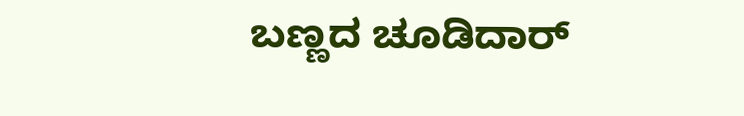ಬಣ್ಣದ ಚೂಡಿದಾರ್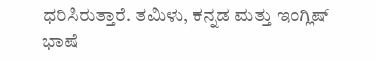ಧರಿಸಿರುತ್ತಾರೆ. ತಮಿಳು, ಕನ್ನಡ ಮತ್ತು ಇಂಗ್ಲಿಷ್ ಭಾಷೆ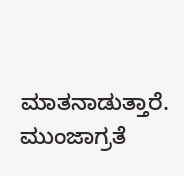ಮಾತನಾಡುತ್ತಾರೆ.
ಮುಂಜಾಗ್ರತೆ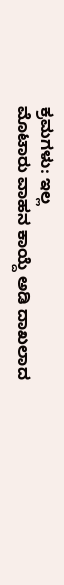ಕ್ರಮಗಳು: ಇಲ್ಲ
ಮೊಟಾರು ವಾಹನ ಕಾಯ್ದೆ ಅಡಿ ದಾಖಲಾದ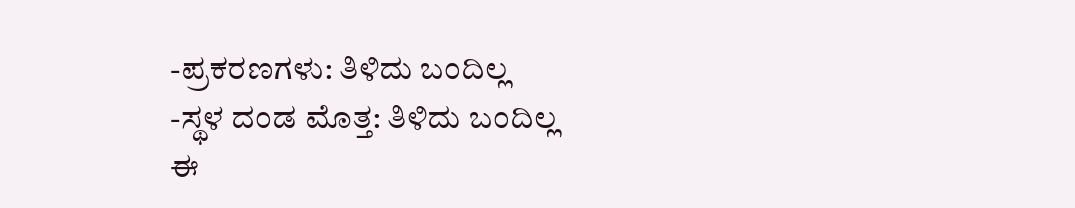-ಪ್ರಕರಣಗಳು: ತಿಳಿದು ಬಂದಿಲ್ಲ
-ಸ್ಥಳ ದಂಡ ಮೊತ್ತ: ತಿಳಿದು ಬಂದಿಲ್ಲ
ಈ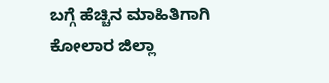ಬಗ್ಗೆ ಹೆಚ್ಚಿನ ಮಾಹಿತಿಗಾಗಿ ಕೋಲಾರ ಜಿಲ್ಲಾ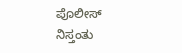ಪೊಲೀಸ್ ನಿಸ್ತಂತು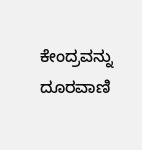ಕೇಂದ್ರವನ್ನು ದೂರವಾಣಿ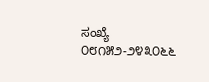ಸಂಖ್ಯೆ ೦೮೧೫೨-೨೪೩೦೬೬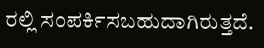ರಲ್ಲಿ ಸಂಪರ್ಕಿಸಬಹುದಾಗಿರುತ್ತದೆ.